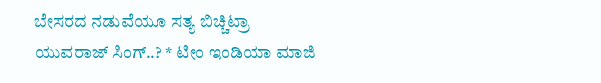ಬೇಸರದ ನಡುವೆಯೂ ಸತ್ಯ ಬಿಚ್ಚಿಟ್ರಾ ಯುವರಾಜ್ ಸಿಂಗ್..? * ಟೀಂ ಇಂಡಿಯಾ ಮಾಜಿ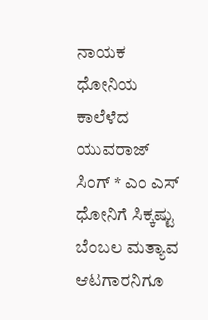ನಾಯಕ ಧೋನಿಯ ಕಾಲೆಳೆದ ಯುವರಾಜ್ ಸಿಂಗ್ * ಎಂ ಎಸ್ ಧೋನಿಗೆ ಸಿಕ್ಕಷ್ಟು ಬೆಂಬಲ ಮತ್ಯಾವ ಆಟಗಾರನಿಗೂ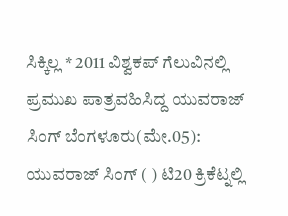ಸಿಕ್ಕಿಲ್ಲ * 2011 ವಿಶ್ವಕಪ್‌ ಗೆಲುವಿನಲ್ಲಿ ಪ್ರಮುಖ ಪಾತ್ರವಹಿಸಿದ್ದ ಯುವರಾಜ್ ಸಿಂಗ್ ಬೆಂಗಳೂರು(ಮೇ.05): ಯುವರಾಜ್ ಸಿಂಗ್ ( ) ಟಿ20 ಕ್ರಿಕೆಟ್ನಲ್ಲಿ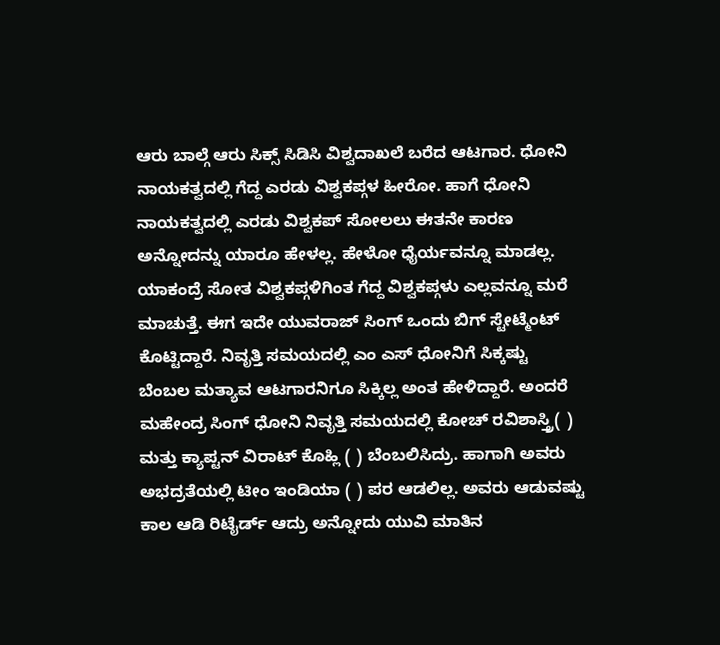ಆರು ಬಾಲ್ಗೆ ಆರು ಸಿಕ್ಸ್ ಸಿಡಿಸಿ ವಿಶ್ವದಾಖಲೆ ಬರೆದ ಆಟಗಾರ. ಧೋನಿ ನಾಯಕತ್ವದಲ್ಲಿ ಗೆದ್ದ ಎರಡು ವಿಶ್ವಕಪ್ಗಳ ಹೀರೋ. ಹಾಗೆ ಧೋನಿ ನಾಯಕತ್ವದಲ್ಲಿ ಎರಡು ವಿಶ್ವಕಪ್ ಸೋಲಲು ಈತನೇ ಕಾರಣ ಅನ್ನೋದನ್ನು ಯಾರೂ ಹೇಳಲ್ಲ. ಹೇಳೋ ಧೈರ್ಯವನ್ನೂ ಮಾಡಲ್ಲ. ಯಾಕಂದ್ರೆ ಸೋತ ವಿಶ್ವಕಪ್ಗಳಿಗಿಂತ ಗೆದ್ದ ವಿಶ್ವಕಪ್ಗಳು ಎಲ್ಲವನ್ನೂ ಮರೆ ಮಾಚುತ್ತೆ. ಈಗ ಇದೇ ಯುವರಾಜ್ ಸಿಂಗ್ ಒಂದು ಬಿಗ್ ಸ್ಟೇಟ್ಮೆಂಟ್ ಕೊಟ್ಟಿದ್ದಾರೆ. ನಿವೃತ್ತಿ ಸಮಯದಲ್ಲಿ ಎಂ ಎಸ್ ಧೋನಿಗೆ ಸಿಕ್ಕಷ್ಟು ಬೆಂಬಲ ಮತ್ಯಾವ ಆಟಗಾರನಿಗೂ ಸಿಕ್ಕಿಲ್ಲ ಅಂತ ಹೇಳಿದ್ದಾರೆ. ಅಂದರೆ ಮಹೇಂದ್ರ ಸಿಂಗ್ ಧೋನಿ ನಿವೃತ್ತಿ ಸಮಯದಲ್ಲಿ ಕೋಚ್ ರವಿಶಾಸ್ತ್ರಿ( ) ಮತ್ತು ಕ್ಯಾಪ್ಟನ್ ವಿರಾಟ್ ಕೊಹ್ಲಿ ( ) ಬೆಂಬಲಿಸಿದ್ರು. ಹಾಗಾಗಿ ಅವರು ಅಭದ್ರತೆಯಲ್ಲಿ ಟೀಂ ಇಂಡಿಯಾ ( ) ಪರ ಆಡಲಿಲ್ಲ. ಅವರು ಆಡುವಷ್ಟು ಕಾಲ ಆಡಿ ರಿಟೈರ್ಡ್ ಆದ್ರು ಅನ್ನೋದು ಯುವಿ ಮಾತಿನ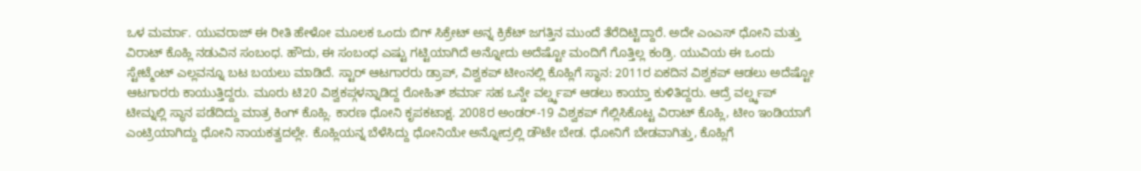ಒಳ ಮರ್ಮಾ. ಯುವರಾಜ್ ಈ ರೀತಿ ಹೇಳೋ ಮೂಲಕ ಒಂದು ಬಿಗ್ ಸಿಕ್ರೇಟ್ ಅನ್ನ ಕ್ರಿಕೆಟ್ ಜಗತ್ತಿನ ಮುಂದೆ ತೆರೆದಿಟ್ಟಿದ್ದಾರೆ. ಅದೇ ಎಂಎಸ್ ಧೋನಿ ಮತ್ತು ವಿರಾಟ್ ಕೊಹ್ಲಿ ನಡುವಿನ ಸಂಬಂಧ. ಹೌದು, ಈ ಸಂಬಂಧ ಎಷ್ಟು ಗಟ್ಟಿಯಾಗಿದೆ ಅನ್ನೋದು ಅದೆಷ್ಟೋ ಮಂದಿಗೆ ಗೊತ್ತಿಲ್ಲ ಕಂಡ್ರಿ. ಯುವಿಯ ಈ ಒಂದು ಸ್ಟೇಟ್ಮೆಂಟ್ ಎಲ್ಲವನ್ನೂ ಬಟ ಬಯಲು ಮಾಡಿದೆ. ಸ್ಟಾರ್ ಆಟಗಾರರು ಡ್ರಾಪ್, ವಿಶ್ವಕಪ್ ಟೀಂನಲ್ಲಿ ಕೊಹ್ಲಿಗೆ ಸ್ಥಾನ: 2011ರ ಏಕದಿನ ವಿಶ್ವಕಪ್ ಆಡಲು ಅದೆಷ್ಟೋ ಆಟಗಾರರು ಕಾಯುತ್ತಿದ್ದರು. ಮೂರು ಟಿ20 ವಿಶ್ವಕಪ್ಗಳನ್ನಾಡಿದ್ದ ರೋಹಿತ್ ಶರ್ಮಾ ಸಹ ಒನ್ಡೇ ವರ್ಲ್ಡ್ಕಪ್ ಆಡಲು ಕಾಯ್ತಾ ಕುಳಿತಿದ್ದರು. ಆದ್ರೆ ವರ್ಲ್ಡ್ಕಪ್ ಟೀಮ್ನಲ್ಲಿ ಸ್ಥಾನ ಪಡೆದಿದ್ದು ಮಾತ್ರ ಕಿಂಗ್ ಕೊಹ್ಲಿ. ಕಾರಣ ಧೋನಿ ಕೃಪಕಟಾಕ್ಷ. 2008ರ ಅಂಡರ್-19 ವಿಶ್ವಕಪ್ ಗೆಲ್ಲಿಸಿಕೊಟ್ಟ ವಿರಾಟ್ ಕೊಹ್ಲಿ, ಟೀಂ ಇಂಡಿಯಾಗೆ ಎಂಟ್ರಿಯಾಗಿದ್ದು ಧೋನಿ ನಾಯಕತ್ವದಲ್ಲೇ. ಕೊಹ್ಲಿಯನ್ನ ಬೆಳೆಸಿದ್ದು ಧೋನಿಯೇ ಅನ್ನೋದ್ರಲ್ಲಿ ಡೌಟೇ ಬೇಡ. ಧೋನಿಗೆ ಬೇಡವಾಗಿತ್ತು, ಕೊಹ್ಲಿಗೆ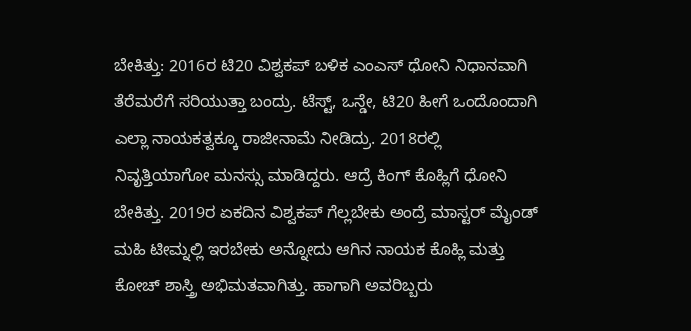ಬೇಕಿತ್ತು: 2016ರ ಟಿ20 ವಿಶ್ವಕಪ್ ಬಳಿಕ ಎಂಎಸ್ ಧೋನಿ ನಿಧಾನವಾಗಿ ತೆರೆಮರೆಗೆ ಸರಿಯುತ್ತಾ ಬಂದ್ರು. ಟೆಸ್ಟ್, ಒನ್ಡೇ, ಟಿ20 ಹೀಗೆ ಒಂದೊಂದಾಗಿ ಎಲ್ಲಾ ನಾಯಕತ್ವಕ್ಕೂ ರಾಜೀನಾಮೆ ನೀಡಿದ್ರು. 2018ರಲ್ಲಿ ನಿವೃತ್ತಿಯಾಗೋ ಮನಸ್ಸು ಮಾಡಿದ್ದರು. ಆದ್ರೆ ಕಿಂಗ್ ಕೊಹ್ಲಿಗೆ ಧೋನಿ ಬೇಕಿತ್ತು. 2019ರ ಏಕದಿನ ವಿಶ್ವಕಪ್ ಗೆಲ್ಲಬೇಕು ಅಂದ್ರೆ ಮಾಸ್ಟರ್ ಮೈಂಡ್ ಮಹಿ ಟೀಮ್ನಲ್ಲಿ ಇರಬೇಕು ಅನ್ನೋದು ಆಗಿನ ನಾಯಕ ಕೊಹ್ಲಿ ಮತ್ತು ಕೋಚ್ ಶಾಸ್ತ್ರಿ ಅಭಿಮತವಾಗಿತ್ತು. ಹಾಗಾಗಿ ಅವರಿಬ್ಬರು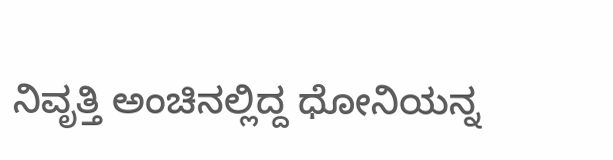ನಿವೃತ್ತಿ ಅಂಚಿನಲ್ಲಿದ್ದ ಧೋನಿಯನ್ನ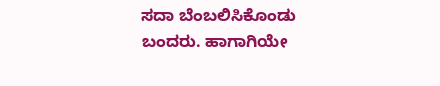ಸದಾ ಬೆಂಬಲಿಸಿಕೊಂಡು ಬಂದರು. ಹಾಗಾಗಿಯೇ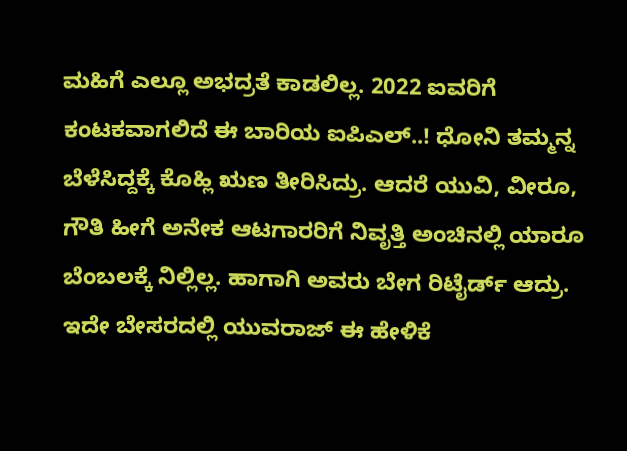ಮಹಿಗೆ ಎಲ್ಲೂ ಅಭದ್ರತೆ ಕಾಡಲಿಲ್ಲ. 2022 ಐವರಿಗೆ ಕಂಟಕವಾಗಲಿದೆ ಈ ಬಾರಿಯ ಐಪಿಎಲ್..! ಧೋನಿ ತಮ್ಮನ್ನ ಬೆಳೆಸಿದ್ದಕ್ಕೆ ಕೊಹ್ಲಿ ಋಣ ತೀರಿಸಿದ್ರು. ಆದರೆ ಯುವಿ, ವೀರೂ, ಗೌತಿ ಹೀಗೆ ಅನೇಕ ಆಟಗಾರರಿಗೆ ನಿವೃತ್ತಿ ಅಂಚಿನಲ್ಲಿ ಯಾರೂ ಬೆಂಬಲಕ್ಕೆ ನಿಲ್ಲಿಲ್ಲ. ಹಾಗಾಗಿ ಅವರು ಬೇಗ ರಿಟೈರ್ಡ್ ಆದ್ರು. ಇದೇ ಬೇಸರದಲ್ಲಿ ಯುವರಾಜ್ ಈ ಹೇಳಿಕೆ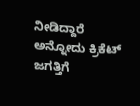ನೀಡಿದ್ದಾರೆ ಅನ್ನೋದು ಕ್ರಿಕೆಟ್ ಜಗತ್ತಿಗೆ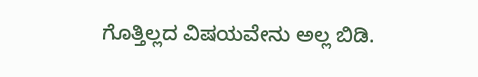ಗೊತ್ತಿಲ್ಲದ ವಿಷಯವೇನು ಅಲ್ಲ ಬಿಡಿ.